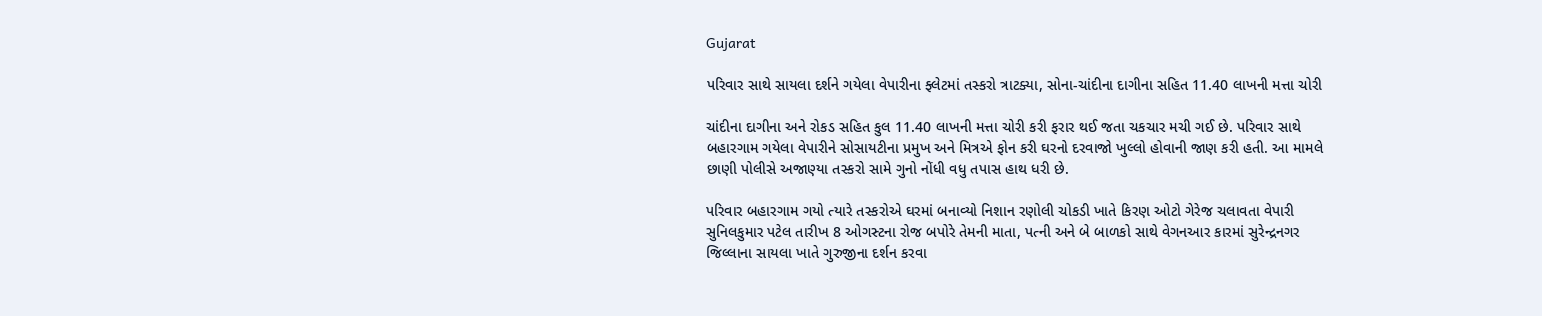Gujarat

પરિવાર સાથે સાયલા દર્શને ગયેલા વેપારીના ફ્લેટમાં તસ્કરો ત્રાટક્યા, સોના-ચાંદીના દાગીના સહિત 11.40 લાખની મત્તા ચોરી

ચાંદીના દાગીના અને રોકડ સહિત કુલ 11.40 લાખની મત્તા ચોરી કરી ફરાર થઈ જતા ચકચાર મચી ગઈ છે. પરિવાર સાથે બહારગામ ગયેલા વેપારીને સોસાયટીના પ્રમુખ અને મિત્રએ ફોન કરી ઘરનો દરવાજો ખુલ્લો હોવાની જાણ કરી હતી. આ મામલે છાણી પોલીસે અજાણ્યા તસ્કરો સામે ગુનો નોંધી વધુ તપાસ હાથ ધરી છે.

પરિવાર બહારગામ ગયો ત્યારે તસ્કરોએ ઘરમાં બનાવ્યો નિશાન રણોલી ચોકડી ખાતે કિરણ ઓટો ગેરેજ ચલાવતા વેપારી સુનિલકુમાર પટેલ તારીખ 8 ઓગસ્ટના રોજ બપોરે તેમની માતા, પત્ની અને બે બાળકો સાથે વેગનઆર કારમાં સુરેન્દ્રનગર જિલ્લાના સાયલા ખાતે ગુરુજીના દર્શન કરવા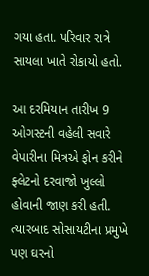ગયા હતા. પરિવાર રાત્રે સાયલા ખાતે રોકાયો હતો.

આ દરમિયાન તારીખ 9 ઓગસ્ટની વહેલી સવારે વેપારીના મિત્રએ ફોન કરીને ફ્લેટનો દરવાજો ખુલ્લો હોવાની જાણ કરી હતી. ત્યારબાદ સોસાયટીના પ્રમુખે પણ ઘરનો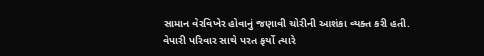સામાન વેરવિખેર હોવાનું જણાવી ચોરીની આશંકા વ્યક્ત કરી હતી. વેપારી પરિવાર સાથે પરત ફર્યો ત્યારે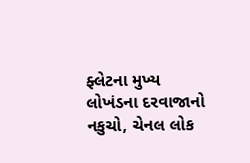ફ્લેટના મુખ્ય લોખંડના દરવાજાનો નકુચો, ચેનલ લોક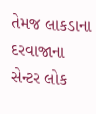તેમજ લાકડાના દરવાજાના સેન્ટર લોક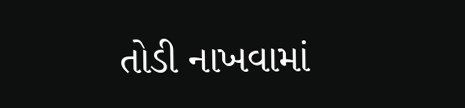તોડી નાખવામાં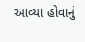આવ્યા હોવાનું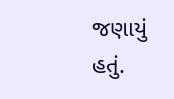જણાયું હતું.